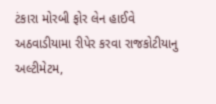ટંકારા મોરબી ફોર લેન હાઈવે અઠવાડીયામા રીપેર કરવા રાજકોટીયાનુ અલ્ટીમેટમ,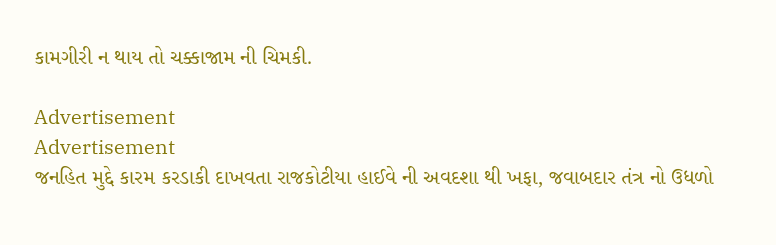કામગીરી ન થાય તો ચક્કાજામ ની ચિમકી.

Advertisement
Advertisement
જનહિત મુદ્દે કારમ કરડાકી દાખવતા રાજકોટીયા હાઈવે ની અવદશા થી ખફા, જવાબદાર તંત્ર નો ઉધળો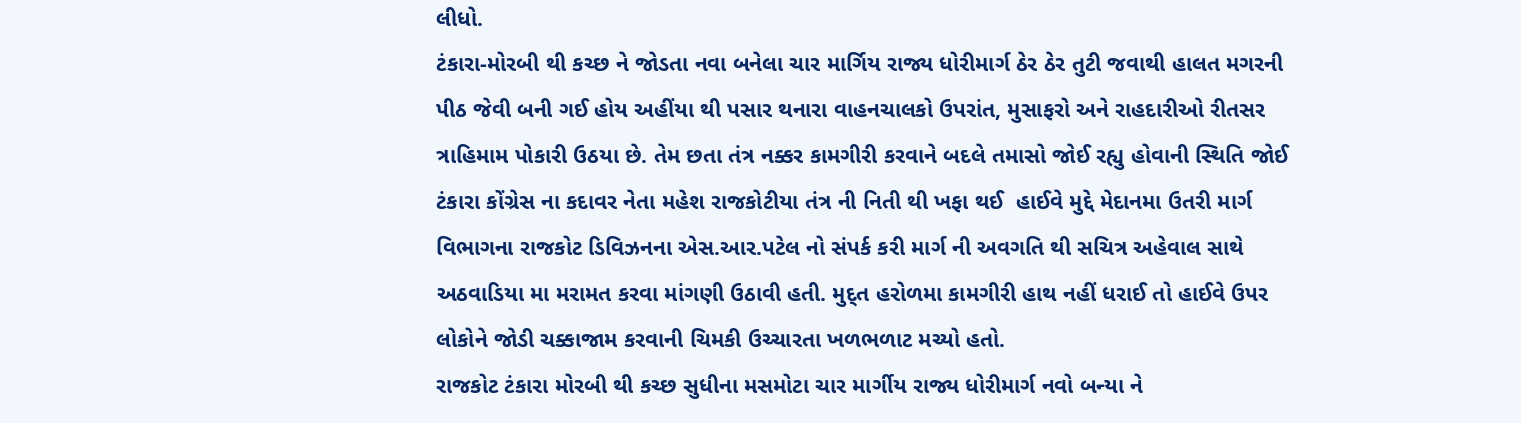લીધો.
ટંકારા-મોરબી થી કચ્છ ને જોડતા નવા બનેલા ચાર માર્ગિય રાજ્ય ધોરીમાર્ગ ઠેર ઠેર તુટી જવાથી હાલત મગરની પીઠ જેવી બની ગઈ હોય અહીંયા થી પસાર થનારા વાહનચાલકો ઉપરાંત, મુસાફરો અને રાહદારીઓ રીતસર ત્રાહિમામ પોકારી ઉઠયા છે. તેમ છતા તંત્ર નક્કર કામગીરી કરવાને બદલે તમાસો જોઈ રહ્યુ હોવાની સ્થિતિ જોઈ ટંકારા કોંગ્રેસ ના કદાવર નેતા મહેશ રાજકોટીયા તંત્ર ની નિતી થી ખફા થઈ  હાઈવે મુદ્દે મેદાનમા ઉતરી માર્ગ વિભાગના રાજકોટ ડિવિઝનના એસ.આર.પટેલ નો સંપર્ક કરી માર્ગ ની અવગતિ થી સચિત્ર અહેવાલ સાથે અઠવાડિયા મા મરામત કરવા માંગણી ઉઠાવી હતી. મુદ્ત હરોળમા કામગીરી હાથ નહીં ધરાઈ તો હાઈવે ઉપર લોકોને જોડી ચક્કાજામ કરવાની ચિમકી ઉચ્ચારતા ખળભળાટ મચ્યો હતો.
રાજકોટ ટંકારા મોરબી થી કચ્છ સુધીના મસમોટા ચાર માર્ગીય રાજ્ય ધોરીમાર્ગ નવો બન્યા ને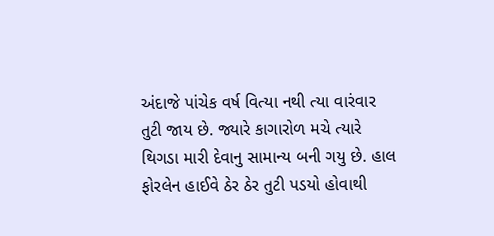અંદાજે પાંચેક વર્ષ વિત્યા નથી ત્યા વારંવાર તુટી જાય છે. જ્યારે કાગારોળ મચે ત્યારે થિગડા મારી દેવાનુ સામાન્ય બની ગયુ છે. હાલ ફોરલેન હાઈવે ઠેર ઠેર તુટી પડયો હોવાથી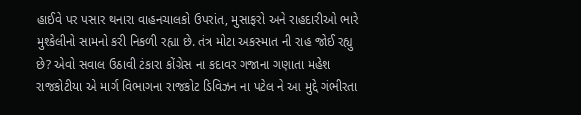હાઈવે પર પસાર થનારા વાહનચાલકો ઉપરાંત, મુસાફરો અને રાહદારીઓ ભારે મુશ્કેલીનો સામનો કરી નિકળી રહ્યા છે. તંત્ર મોટા અકસ્માત ની રાહ જોઈ રહ્યુ છે? એવો સવાલ ઉઠાવી ટંકારા કોંગ્રેસ ના કદાવર ગજાના ગણાતા મહેશ રાજકોટીયા એ માર્ગ વિભાગના રાજકોટ ડિવિઝન ના પટેલ ને આ મુદ્દે ગંભીરતા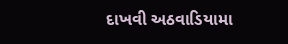દાખવી અઠવાડિયામા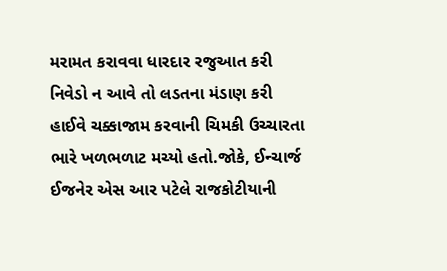મરામત કરાવવા ધારદાર રજુઆત કરી નિવેડો ન આવે તો લડતના મંડાણ કરી હાઈવે ચક્કાજામ કરવાની ચિમકી ઉચ્ચારતા ભારે ખળભળાટ મચ્યો હતો.જોકે, ઈન્ચાર્જ ઈજનેર એસ આર પટેલે રાજકોટીયાની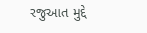રજુઆત મુદ્દે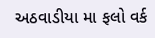અઠવાડીયા મા ફલો વર્ક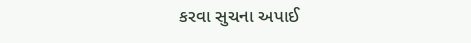કરવા સુચના અપાઈ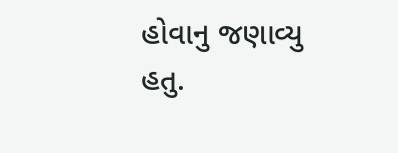હોવાનુ જણાવ્યુ હતુ.